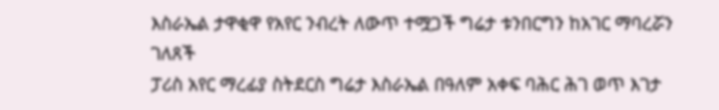እስራኤል ታዋቂዋ የአየር ንብረት ለውጥ ተሟጋች ግሬታ ቱንበርግን ከአገር ማባረሯን ገለጸች
ፓሪስ አየር ማረፊያ ስትደርስ ግሬታ እስራኤል በዓለም አቀፍ ባሕር ሕገ ወጥ እገታ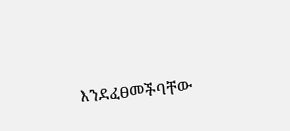እንደፈፀመችባቸው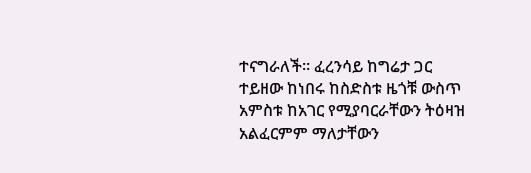ተናግራለች። ፈረንሳይ ከግሬታ ጋር ተይዘው ከነበሩ ከስድስቱ ዜጎቹ ውስጥ አምስቱ ከአገር የሚያባርራቸውን ትዕዛዝ አልፈርምም ማለታቸውን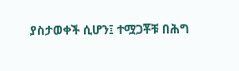ያስታወቀች ሲሆን፤ ተሟጋቾቹ በሕግ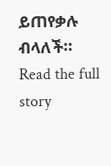ይጠየቃሉ ብላለች።
Read the full story